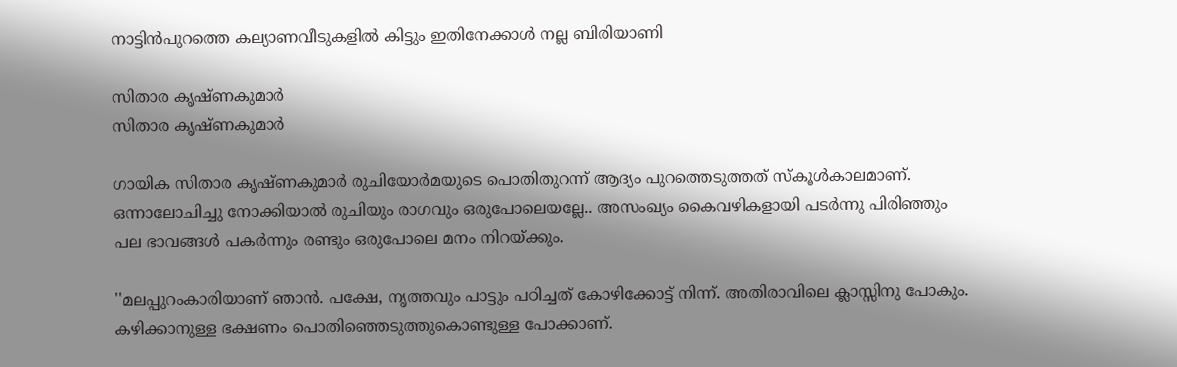നാട്ടിൻപുറത്തെ കല്യാണവീടുകളിൽ കിട്ടും ഇതിനേക്കാൾ നല്ല ബിരിയാണി

സിതാര കൃഷ്ണകുമാർ
സിതാര കൃഷ്ണകുമാർ

ഗായിക സിതാര കൃഷ്ണകുമാർ രുചിയോർമയുടെ പൊതിതുറന്ന് ആദ്യം പുറത്തെടുത്തത് സ്‌കൂൾകാലമാണ്. ഒന്നാലോചിച്ചു നോക്കിയാൽ രുചിയും രാഗവും ഒരുപോലെയല്ലേ.. അസംഖ്യം കൈവഴികളായി പടർന്നു പിരിഞ്ഞും പല ഭാവങ്ങൾ പകർന്നും രണ്ടും ഒരുപോലെ മനം നിറയ്ക്കും.

''മലപ്പുറംകാരിയാണ് ഞാൻ. പക്ഷേ, നൃത്തവും പാട്ടും പഠിച്ചത് കോഴിക്കോട്ട് നിന്ന്. അതിരാവിലെ ക്ലാസ്സിനു പോകും. കഴിക്കാനുള്ള ഭക്ഷണം പൊതിഞ്ഞെടുത്തുകൊണ്ടുള്ള പോക്കാണ്.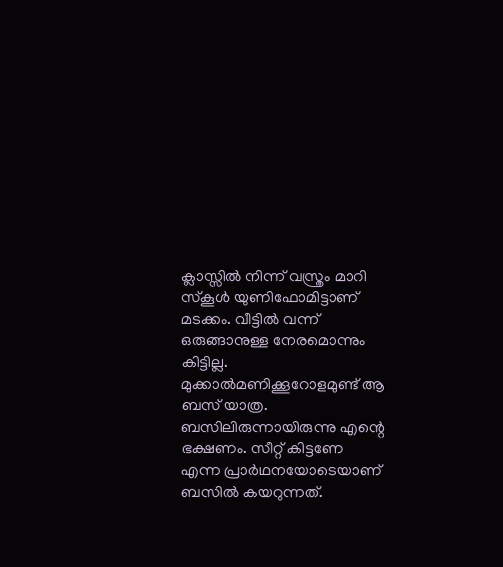ക്ലാസ്സിൽ നിന്ന് വസ്ത്രം മാറി സ്‌കൂൾ യുണിഫോമിട്ടാണ് മടക്കം. വീട്ടിൽ വന്ന് ഒരുങ്ങാനുള്ള നേരമൊന്നും കിട്ടില്ല. മുക്കാൽമണിക്കൂറോളമുണ്ട് ആ ബസ് യാത്ര. ബസിലിരുന്നായിരുന്നു എന്റെ ഭക്ഷണം. സീറ്റ് കിട്ടണേ എന്ന പ്രാർഥനയോടെയാണ് ബസിൽ കയറുന്നത്.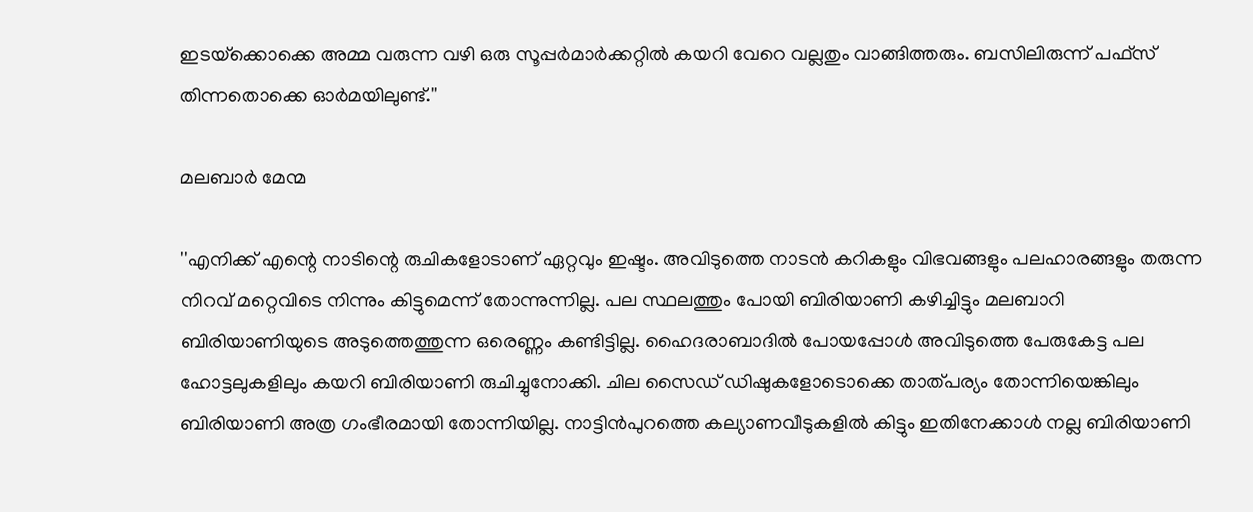ഇടയ്‌ക്കൊക്കെ അമ്മ വരുന്ന വഴി ഒരു സൂപ്പർമാർക്കറ്റിൽ കയറി വേറെ വല്ലതും വാങ്ങിത്തരും. ബസിലിരുന്ന് പഫ്‌സ് തിന്നതൊക്കെ ഓർമയിലുണ്ട്.''

മലബാർ മേന്മ

''എനിക്ക് എന്റെ നാടിന്റെ രുചികളോടാണ് ഏറ്റവും ഇഷ്ടം. അവിടുത്തെ നാടൻ കറികളും വിഭവങ്ങളും പലഹാരങ്ങളും തരുന്ന നിറവ് മറ്റെവിടെ നിന്നും കിട്ടുമെന്ന് തോന്നുന്നില്ല. പല സ്ഥലത്തും പോയി ബിരിയാണി കഴിച്ചിട്ടും മലബാറി ബിരിയാണിയുടെ അടുത്തെത്തുന്ന ഒരെണ്ണം കണ്ടിട്ടില്ല. ഹൈദരാബാദിൽ പോയപ്പോൾ അവിടുത്തെ പേരുകേട്ട പല ഹോട്ടലുകളിലും കയറി ബിരിയാണി രുചിച്ചുനോക്കി. ചില സൈഡ് ഡിഷുകളോടൊക്കെ താത്പര്യം തോന്നിയെങ്കിലും ബിരിയാണി അത്ര ഗംഭീരമായി തോന്നിയില്ല. നാട്ടിൻപുറത്തെ കല്യാണവീടുകളിൽ കിട്ടും ഇതിനേക്കാൾ നല്ല ബിരിയാണി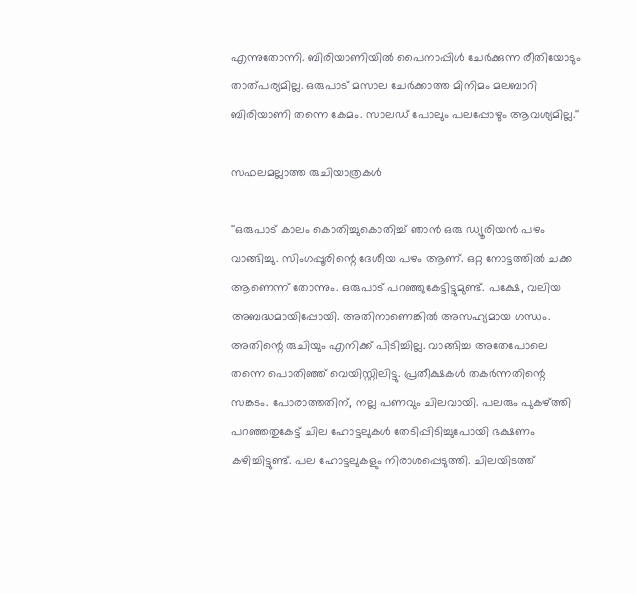എന്നുതോന്നി. ബിരിയാണിയിൽ പൈനാപ്പിൾ ചേർക്കുന്ന രീതിയോടും താത്പര്യമില്ല. ഒരുപാട് മസാല ചേർക്കാത്ത മിനിമം മലബാറി ബിരിയാണി തന്നെ കേമം. സാലഡ് പോലും പലപ്പോഴും ആവശ്യമില്ല.''

സഫലമല്ലാത്ത രുചിയാത്രകൾ

''ഒരുപാട് കാലം കൊതിച്ചുകൊതിച്ച് ഞാൻ ഒരു ഡ്യൂരിയൻ പഴം വാങ്ങിച്ചു. സിംഗപ്പൂരിന്റെ ദേശീയ പഴം ആണ്. ഒറ്റ നോട്ടത്തിൽ ചക്ക ആണെന്ന് തോന്നും. ഒരുപാട് പറഞ്ഞുകേട്ടിട്ടുമുണ്ട്. പക്ഷേ, വലിയ അബദ്ധമായിപ്പോയി. അതിനാണെങ്കിൽ അസഹ്യമായ ഗന്ധം. അതിന്റെ രുചിയും എനിക്ക് പിടിച്ചില്ല. വാങ്ങിച്ച അതേപോലെ തന്നെ പൊതിഞ്ഞ് വെയിസ്റ്റിലിട്ടു. പ്രതീക്ഷകൾ തകർന്നതിന്റെ സങ്കടം. പോരാത്തതിന്, നല്ല പണവും ചിലവായി. പലരും പുകഴ്ത്തി പറഞ്ഞതുകേട്ട് ചില ഹോട്ടലുകൾ തേടിപ്പിടിച്ചുപോയി ഭക്ഷണം കഴിച്ചിട്ടുണ്ട്. പല ഹോട്ടലുകളും നിരാശപ്പെടുത്തി. ചിലയിടത്ത്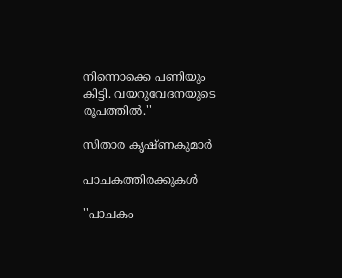നിന്നൊക്കെ പണിയും കിട്ടി. വയറുവേദനയുടെ രൂപത്തിൽ.''

സിതാര കൃഷ്ണകുമാർ

പാചകത്തിരക്കുകൾ

''പാചകം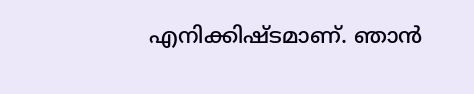എനിക്കിഷ്ടമാണ്. ഞാൻ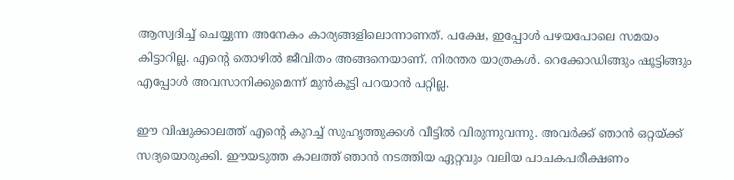ആസ്വദിച്ച് ചെയ്യുന്ന അനേകം കാര്യങ്ങളിലൊന്നാണത്. പക്ഷേ, ഇപ്പോൾ പഴയപോലെ സമയം കിട്ടാറില്ല. എന്റെ തൊഴിൽ ജീവിതം അങ്ങനെയാണ്. നിരന്തര യാത്രകൾ. റെക്കോഡിങ്ങും ഷൂട്ടിങ്ങും എപ്പോൾ അവസാനിക്കുമെന്ന് മുൻകൂട്ടി പറയാൻ പറ്റില്ല.

ഈ വിഷുക്കാലത്ത് എന്റെ കുറച്ച് സുഹൃത്തുക്കൾ വീട്ടിൽ വിരുന്നുവന്നു. അവർക്ക് ഞാൻ ഒറ്റയ്ക്ക് സദ്യയൊരുക്കി. ഈയടുത്ത കാലത്ത് ഞാൻ നടത്തിയ ഏറ്റവും വലിയ പാചകപരീക്ഷണം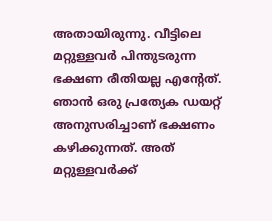അതായിരുന്നു. വീട്ടിലെ മറ്റുള്ളവർ പിന്തുടരുന്ന ഭക്ഷണ രീതിയല്ല എന്റേത്. ഞാൻ ഒരു പ്രത്യേക ഡയറ്റ് അനുസരിച്ചാണ് ഭക്ഷണം കഴിക്കുന്നത്. അത് മറ്റുള്ളവർക്ക്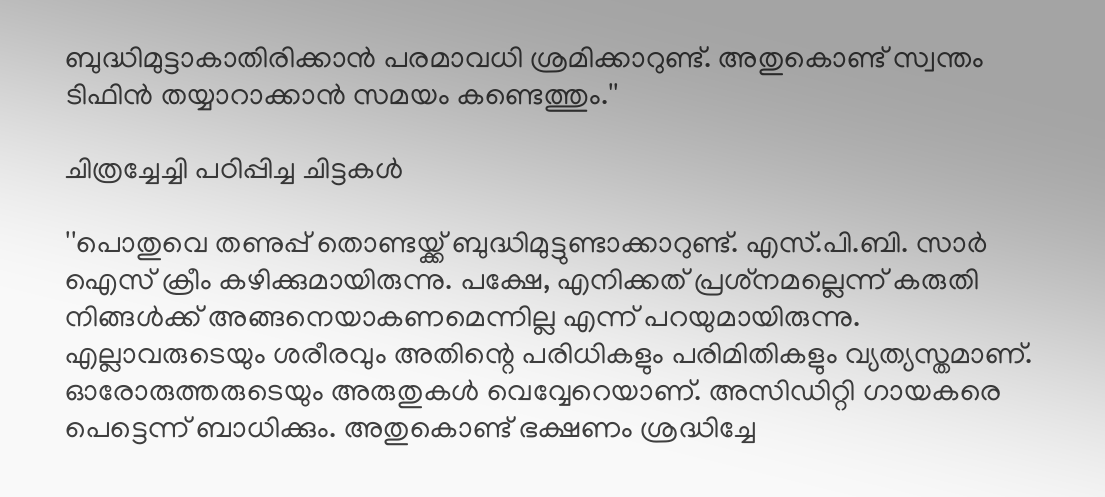ബുദ്ധിമുട്ടാകാതിരിക്കാൻ പരമാവധി ശ്രമിക്കാറുണ്ട്. അതുകൊണ്ട് സ്വന്തം ടിഫിൻ തയ്യാറാക്കാൻ സമയം കണ്ടെത്തും.''

ചിത്രച്ചേച്ചി പഠിപ്പിച്ച ചിട്ടകൾ

''പൊതുവെ തണുപ്പ് തൊണ്ടയ്ക്ക് ബുദ്ധിമുട്ടുണ്ടാക്കാറുണ്ട്. എസ്.പി.ബി. സാർ ഐസ് ക്രീം കഴിക്കുമായിരുന്നു. പക്ഷേ, എനിക്കത് പ്രശ്‌നമല്ലെന്ന് കരുതി നിങ്ങൾക്ക് അങ്ങനെയാകണമെന്നില്ല എന്ന് പറയുമായിരുന്നു. എല്ലാവരുടെയും ശരീരവും അതിന്റെ പരിധികളും പരിമിതികളും വ്യത്യസ്തമാണ്. ഓരോരുത്തരുടെയും അരുതുകൾ വെവ്വേറെയാണ്. അസിഡിറ്റി ഗായകരെ പെട്ടെന്ന് ബാധിക്കും. അതുകൊണ്ട് ഭക്ഷണം ശ്രദ്ധിച്ചേ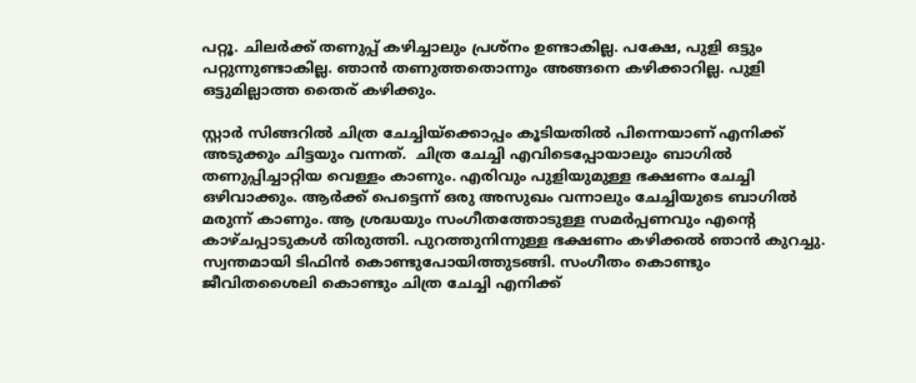പറ്റൂ. ചിലർക്ക് തണുപ്പ് കഴിച്ചാലും പ്രശ്‌നം ഉണ്ടാകില്ല. പക്ഷേ, പുളി ഒട്ടും പറ്റുന്നുണ്ടാകില്ല. ഞാൻ തണുത്തതൊന്നും അങ്ങനെ കഴിക്കാറില്ല. പുളി ഒട്ടുമില്ലാത്ത തൈര് കഴിക്കും.

സ്റ്റാർ സിങ്ങറിൽ ചിത്ര ചേച്ചിയ്‌ക്കൊപ്പം കൂടിയതിൽ പിന്നെയാണ് എനിക്ക് അടുക്കും ചിട്ടയും വന്നത്.  ചിത്ര ചേച്ചി എവിടെപ്പോയാലും ബാഗിൽ തണുപ്പിച്ചാറ്റിയ വെള്ളം കാണും. എരിവും പുളിയുമുള്ള ഭക്ഷണം ചേച്ചി ഒഴിവാക്കും. ആർക്ക് പെട്ടെന്ന് ഒരു അസുഖം വന്നാലും ചേച്ചിയുടെ ബാഗിൽ മരുന്ന് കാണും. ആ ശ്രദ്ധയും സംഗീതത്തോടുള്ള സമർപ്പണവും എന്റെ കാഴ്ചപ്പാടുകൾ തിരുത്തി. പുറത്തുനിന്നുള്ള ഭക്ഷണം കഴിക്കൽ ഞാൻ കുറച്ചു. സ്വന്തമായി ടിഫിൻ കൊണ്ടുപോയിത്തുടങ്ങി. സംഗീതം കൊണ്ടും ജീവിതശൈലി കൊണ്ടും ചിത്ര ചേച്ചി എനിക്ക്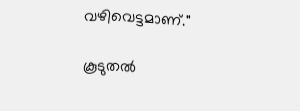വഴിവെട്ടമാണ്.''

കൂടുതൽ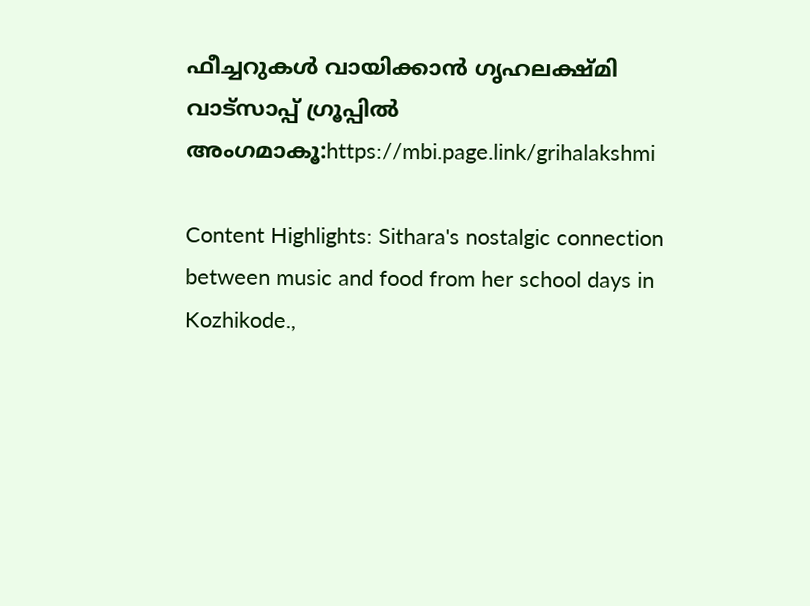ഫീച്ചറുകൾ വായിക്കാൻ ഗൃഹലക്ഷ്മി വാട്സാപ്പ് ഗ്രൂപ്പിൽ അംഗമാകൂ:https://mbi.page.link/grihalakshmi

Content Highlights: Sithara's nostalgic connection between music and food from her school days in Kozhikode.,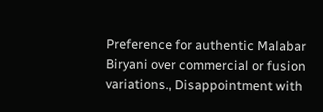Preference for authentic Malabar Biryani over commercial or fusion variations., Disappointment with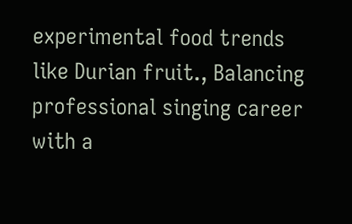experimental food trends like Durian fruit., Balancing professional singing career with a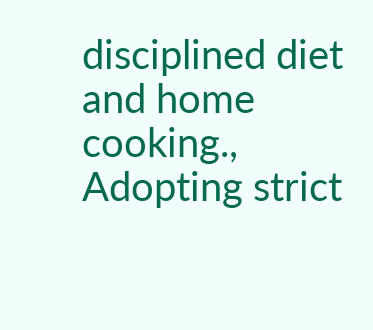disciplined diet and home cooking., Adopting strict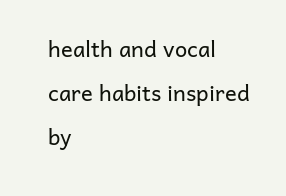health and vocal care habits inspired by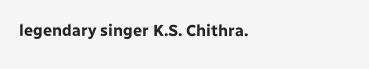legendary singer K.S. Chithra.